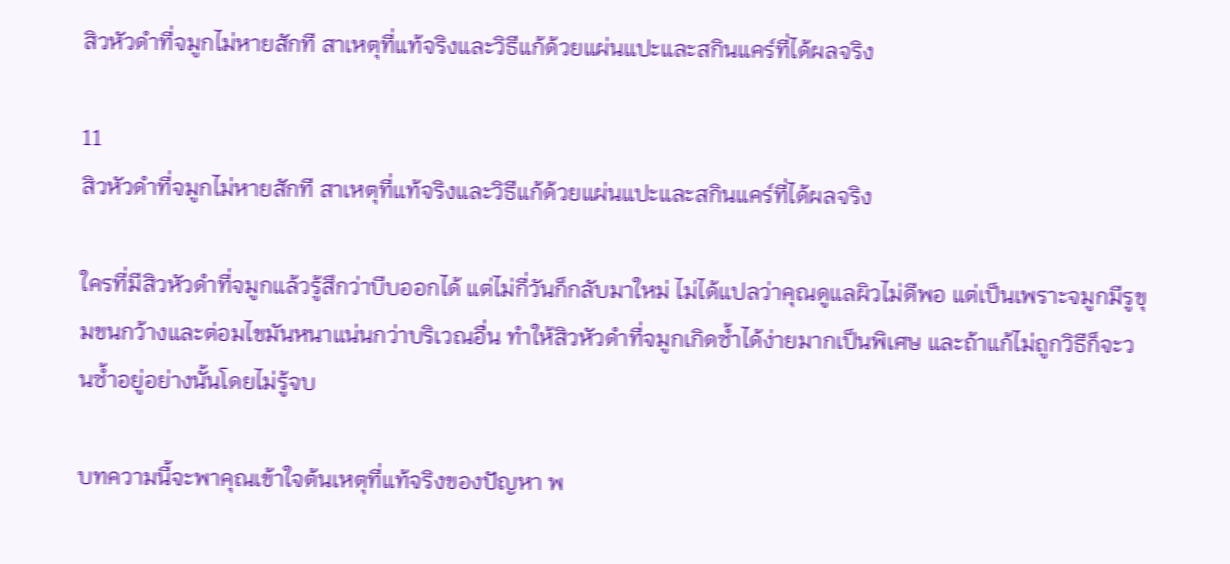สิวหัวดำที่จมูกไม่หายสักที สาเหตุที่แท้จริงและวิธีแก้ด้วยแผ่นแปะและสกินแคร์ที่ได้ผลจริง

11
สิวหัวดำที่จมูกไม่หายสักที สาเหตุที่แท้จริงและวิธีแก้ด้วยแผ่นแปะและสกินแคร์ที่ได้ผลจริง

ใครที่มีสิวหัวดำที่จมูกแล้วรู้สึกว่าบีบออกได้ แต่ไม่กี่วันก็กลับมาใหม่ ไม่ได้แปลว่าคุณดูแลผิวไม่ดีพอ แต่เป็นเพราะจมูกมีรูขุมขนกว้างและต่อมไขมันหนาแน่นกว่าบริเวณอื่น ทำให้สิวหัวดำที่จมูกเกิดซ้ำได้ง่ายมากเป็นพิเศษ และถ้าแก้ไม่ถูกวิธีก็จะวนซ้ำอยู่อย่างนั้นโดยไม่รู้จบ

บทความนี้จะพาคุณเข้าใจต้นเหตุที่แท้จริงของปัญหา พ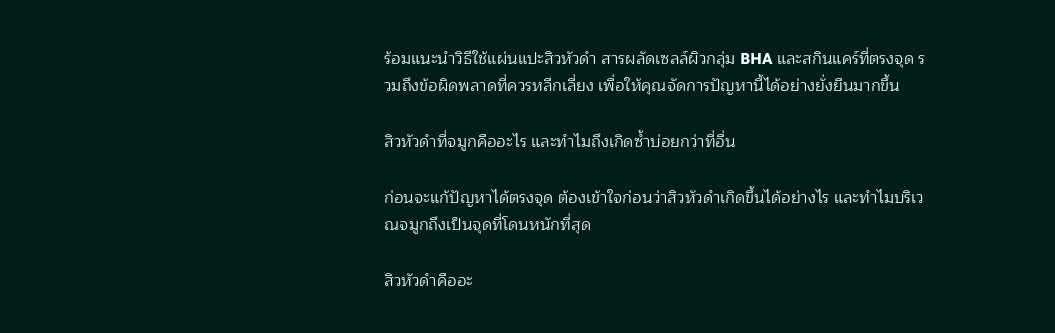ร้อมแนะนำวิธีใช้แผ่นแปะสิวหัวดำ สารผลัดเซลล์ผิวกลุ่ม BHA และสกินแคร์ที่ตรงจุด รวมถึงข้อผิดพลาดที่ควรหลีกเลี่ยง เพื่อให้คุณจัดการปัญหานี้ได้อย่างยั่งยืนมากขึ้น

สิวหัวดำที่จมูกคืออะไร และทำไมถึงเกิดซ้ำบ่อยกว่าที่อื่น

ก่อนจะแก้ปัญหาได้ตรงจุด ต้องเข้าใจก่อนว่าสิวหัวดำเกิดขึ้นได้อย่างไร และทำไมบริเวณจมูกถึงเป็นจุดที่โดนหนักที่สุด

สิวหัวดำคืออะ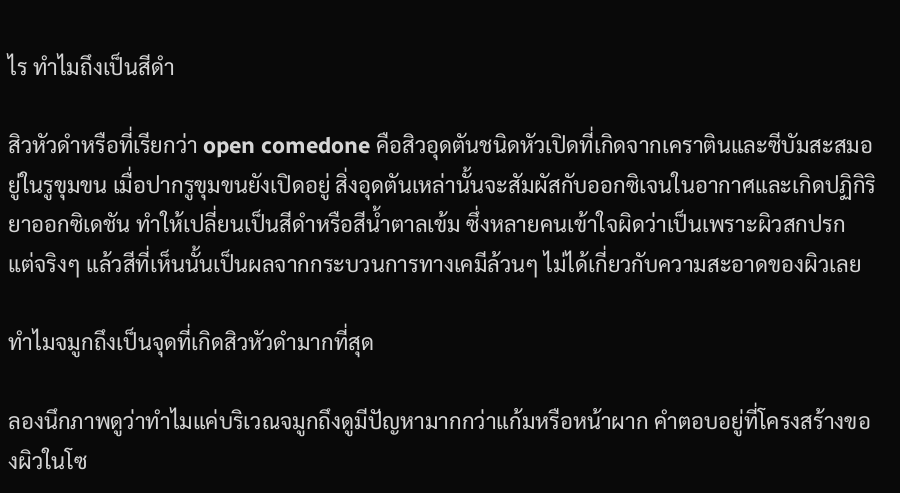ไร ทำไมถึงเป็นสีดำ

สิวหัวดำหรือที่เรียกว่า open comedone คือสิวอุดตันชนิดหัวเปิดที่เกิดจากเคราตินและซีบัมสะสมอยู่ในรูขุมขน เมื่อปากรูขุมขนยังเปิดอยู่ สิ่งอุดตันเหล่านั้นจะสัมผัสกับออกซิเจนในอากาศและเกิดปฏิกิริยาออกซิเดชัน ทำให้เปลี่ยนเป็นสีดำหรือสีน้ำตาลเข้ม ซึ่งหลายคนเข้าใจผิดว่าเป็นเพราะผิวสกปรก แต่จริงๆ แล้วสีที่เห็นนั้นเป็นผลจากกระบวนการทางเคมีล้วนๆ ไม่ได้เกี่ยวกับความสะอาดของผิวเลย

ทำไมจมูกถึงเป็นจุดที่เกิดสิวหัวดำมากที่สุด

ลองนึกภาพดูว่าทำไมแค่บริเวณจมูกถึงดูมีปัญหามากกว่าแก้มหรือหน้าผาก คำตอบอยู่ที่โครงสร้างของผิวในโซ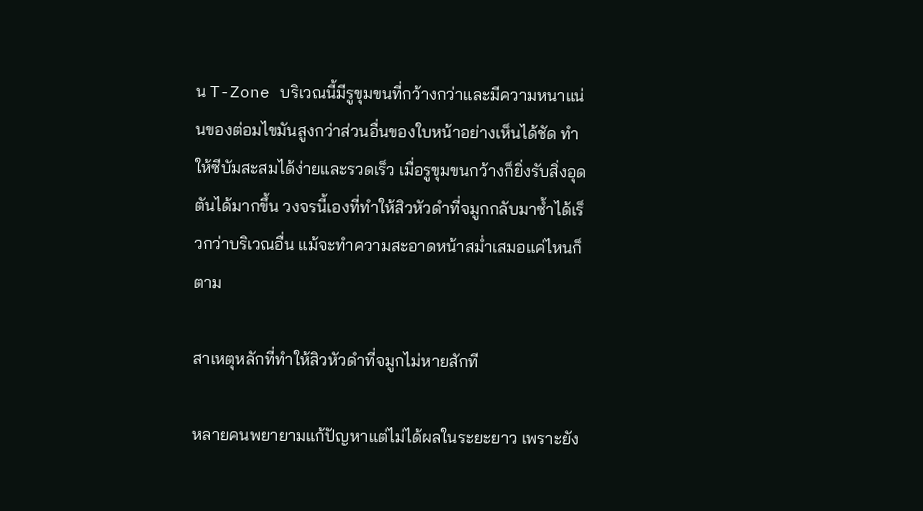น T-Zone บริเวณนี้มีรูขุมขนที่กว้างกว่าและมีความหนาแน่นของต่อมไขมันสูงกว่าส่วนอื่นของใบหน้าอย่างเห็นได้ชัด ทำให้ซีบัมสะสมได้ง่ายและรวดเร็ว เมื่อรูขุมขนกว้างก็ยิ่งรับสิ่งอุดตันได้มากขึ้น วงจรนี้เองที่ทำให้สิวหัวดำที่จมูกกลับมาซ้ำได้เร็วกว่าบริเวณอื่น แม้จะทำความสะอาดหน้าสม่ำเสมอแค่ไหนก็ตาม

สาเหตุหลักที่ทำให้สิวหัวดำที่จมูกไม่หายสักที

หลายคนพยายามแก้ปัญหาแต่ไม่ได้ผลในระยะยาว เพราะยัง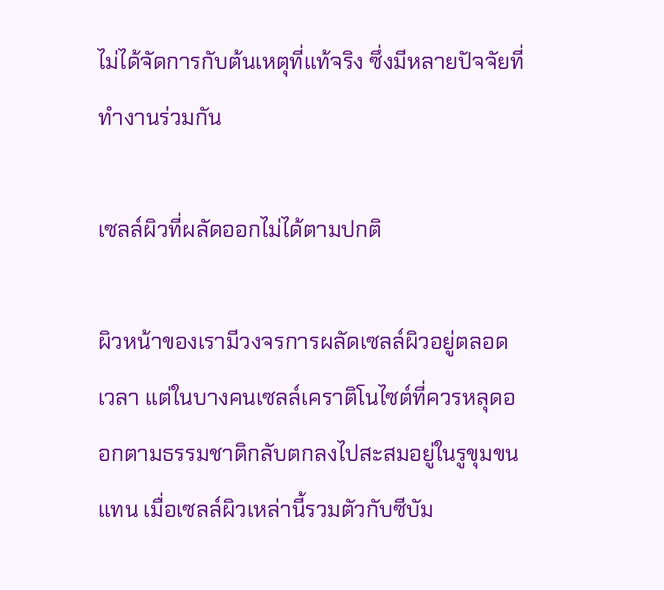ไม่ได้จัดการกับต้นเหตุที่แท้จริง ซึ่งมีหลายปัจจัยที่ทำงานร่วมกัน

เซลล์ผิวที่ผลัดออกไม่ได้ตามปกติ

ผิวหน้าของเรามีวงจรการผลัดเซลล์ผิวอยู่ตลอดเวลา แต่ในบางคนเซลล์เคราติโนไซต์ที่ควรหลุดออกตามธรรมชาติกลับตกลงไปสะสมอยู่ในรูขุมขนแทน เมื่อเซลล์ผิวเหล่านี้รวมตัวกับซีบัม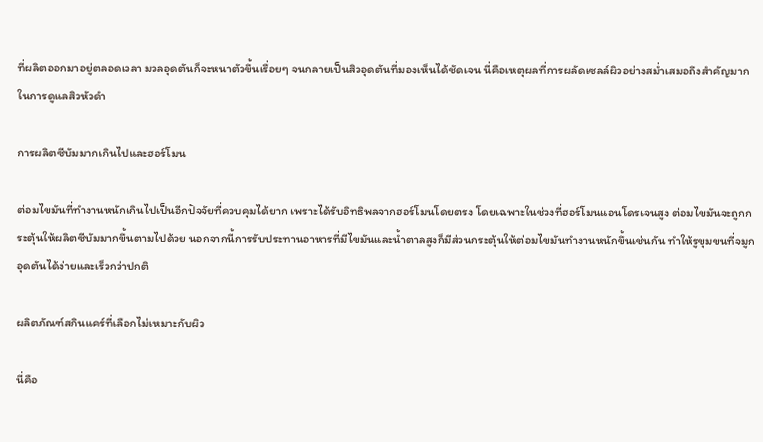ที่ผลิตออกมาอยู่ตลอดเวลา มวลอุดตันก็จะหนาตัวขึ้นเรื่อยๆ จนกลายเป็นสิวอุดตันที่มองเห็นได้ชัดเจน นี่คือเหตุผลที่การผลัดเซลล์ผิวอย่างสม่ำเสมอถึงสำคัญมากในการดูแลสิวหัวดำ

การผลิตซีบัมมากเกินไปและฮอร์โมน

ต่อมไขมันที่ทำงานหนักเกินไปเป็นอีกปัจจัยที่ควบคุมได้ยาก เพราะได้รับอิทธิพลจากฮอร์โมนโดยตรง โดยเฉพาะในช่วงที่ฮอร์โมนแอนโดรเจนสูง ต่อมไขมันจะถูกกระตุ้นให้ผลิตซีบัมมากขึ้นตามไปด้วย นอกจากนี้การรับประทานอาหารที่มีไขมันและน้ำตาลสูงก็มีส่วนกระตุ้นให้ต่อมไขมันทำงานหนักขึ้นเช่นกัน ทำให้รูขุมขนที่จมูกอุดตันได้ง่ายและเร็วกว่าปกติ

ผลิตภัณฑ์สกินแคร์ที่เลือกไม่เหมาะกับผิว

นี่คือ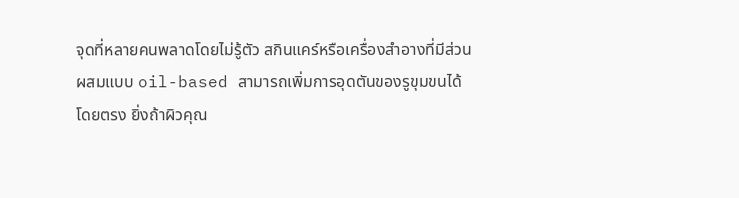จุดที่หลายคนพลาดโดยไม่รู้ตัว สกินแคร์หรือเครื่องสำอางที่มีส่วนผสมแบบ oil-based สามารถเพิ่มการอุดตันของรูขุมขนได้โดยตรง ยิ่งถ้าผิวคุณ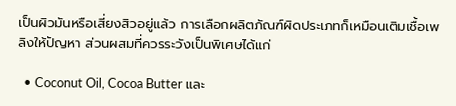เป็นผิวมันหรือเสี่ยงสิวอยู่แล้ว การเลือกผลิตภัณฑ์ผิดประเภทก็เหมือนเติมเชื้อเพลิงให้ปัญหา ส่วนผสมที่ควรระวังเป็นพิเศษได้แก่

  • Coconut Oil, Cocoa Butter และ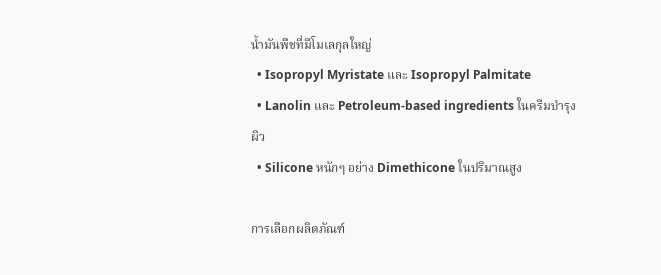น้ำมันพืชที่มีโมเลกุลใหญ่
  • Isopropyl Myristate และ Isopropyl Palmitate
  • Lanolin และ Petroleum-based ingredients ในครีมบำรุงผิว
  • Silicone หนักๆ อย่าง Dimethicone ในปริมาณสูง

การเลือกผลิตภัณฑ์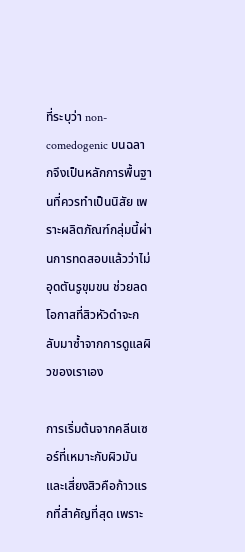ที่ระบุว่า non-comedogenic บนฉลากจึงเป็นหลักการพื้นฐานที่ควรทำเป็นนิสัย เพราะผลิตภัณฑ์กลุ่มนี้ผ่านการทดสอบแล้วว่าไม่อุดตันรูขุมขน ช่วยลดโอกาสที่สิวหัวดำจะกลับมาซ้ำจากการดูแลผิวของเราเอง

การเริ่มต้นจากคลีนเซอร์ที่เหมาะกับผิวมันและเสี่ยงสิวคือก้าวแรกที่สำคัญที่สุด เพราะ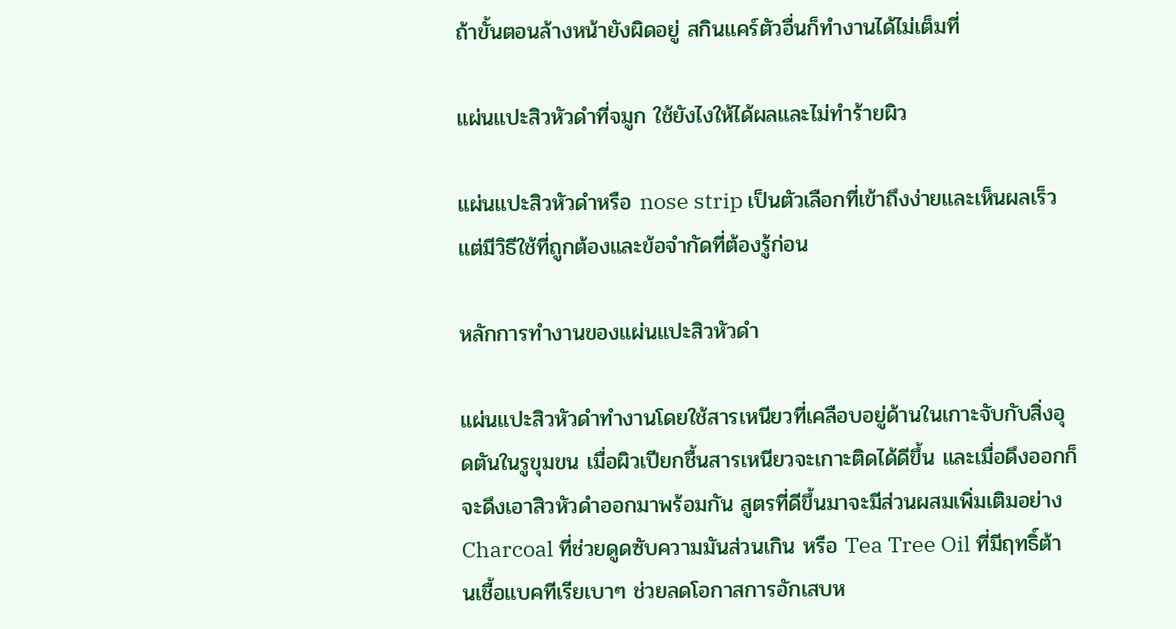ถ้าขั้นตอนล้างหน้ายังผิดอยู่ สกินแคร์ตัวอื่นก็ทำงานได้ไม่เต็มที่

แผ่นแปะสิวหัวดำที่จมูก ใช้ยังไงให้ได้ผลและไม่ทำร้ายผิว

แผ่นแปะสิวหัวดำหรือ nose strip เป็นตัวเลือกที่เข้าถึงง่ายและเห็นผลเร็ว แต่มีวิธีใช้ที่ถูกต้องและข้อจำกัดที่ต้องรู้ก่อน

หลักการทำงานของแผ่นแปะสิวหัวดำ

แผ่นแปะสิวหัวดำทำงานโดยใช้สารเหนียวที่เคลือบอยู่ด้านในเกาะจับกับสิ่งอุดตันในรูขุมขน เมื่อผิวเปียกชื้นสารเหนียวจะเกาะติดได้ดีขึ้น และเมื่อดึงออกก็จะดึงเอาสิวหัวดำออกมาพร้อมกัน สูตรที่ดีขึ้นมาจะมีส่วนผสมเพิ่มเติมอย่าง Charcoal ที่ช่วยดูดซับความมันส่วนเกิน หรือ Tea Tree Oil ที่มีฤทธิ์ต้านเชื้อแบคทีเรียเบาๆ ช่วยลดโอกาสการอักเสบห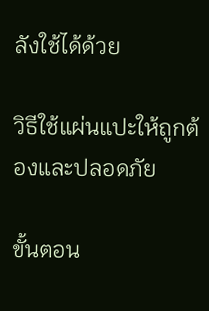ลังใช้ได้ด้วย

วิธีใช้แผ่นแปะให้ถูกต้องและปลอดภัย

ขั้นตอน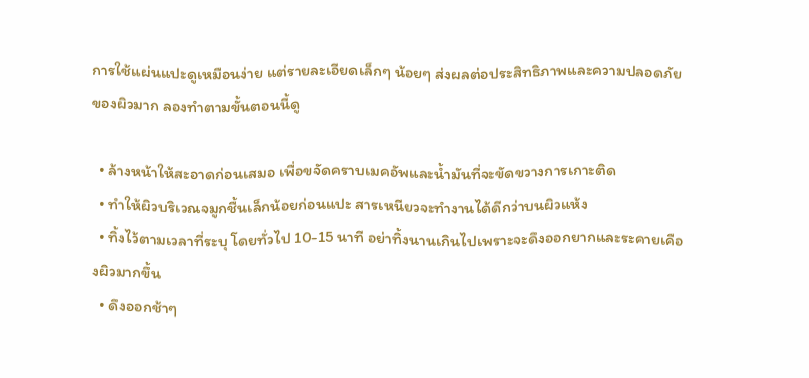การใช้แผ่นแปะดูเหมือนง่าย แต่รายละเอียดเล็กๆ น้อยๆ ส่งผลต่อประสิทธิภาพและความปลอดภัยของผิวมาก ลองทำตามขั้นตอนนี้ดู

  • ล้างหน้าให้สะอาดก่อนเสมอ เพื่อขจัดคราบเมคอัพและน้ำมันที่จะขัดขวางการเกาะติด
  • ทำให้ผิวบริเวณจมูกชื้นเล็กน้อยก่อนแปะ สารเหนียวจะทำงานได้ดีกว่าบนผิวแห้ง
  • ทิ้งไว้ตามเวลาที่ระบุ โดยทั่วไป 10-15 นาที อย่าทิ้งนานเกินไปเพราะจะดึงออกยากและระคายเคืองผิวมากขึ้น
  • ดึงออกช้าๆ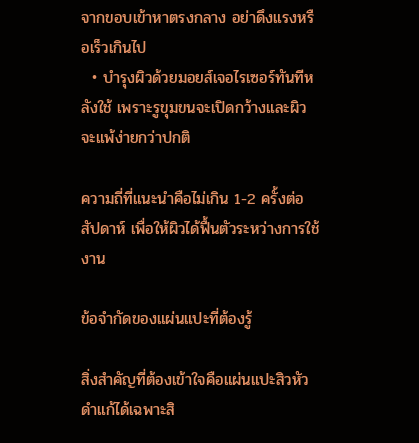จากขอบเข้าหาตรงกลาง อย่าดึงแรงหรือเร็วเกินไป
  • บำรุงผิวด้วยมอยส์เจอไรเซอร์ทันทีหลังใช้ เพราะรูขุมขนจะเปิดกว้างและผิวจะแพ้ง่ายกว่าปกติ

ความถี่ที่แนะนำคือไม่เกิน 1-2 ครั้งต่อสัปดาห์ เพื่อให้ผิวได้ฟื้นตัวระหว่างการใช้งาน

ข้อจำกัดของแผ่นแปะที่ต้องรู้

สิ่งสำคัญที่ต้องเข้าใจคือแผ่นแปะสิวหัวดำแก้ได้เฉพาะสิ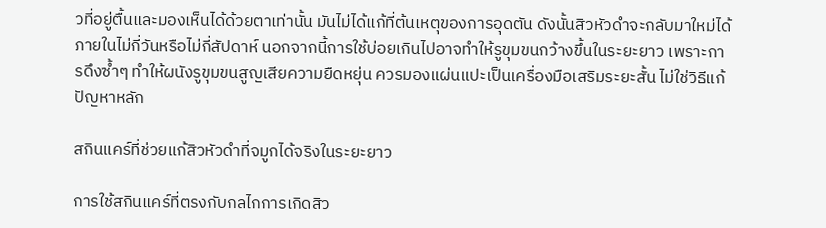วที่อยู่ตื้นและมองเห็นได้ด้วยตาเท่านั้น มันไม่ได้แก้ที่ต้นเหตุของการอุดตัน ดังนั้นสิวหัวดำจะกลับมาใหม่ได้ภายในไม่กี่วันหรือไม่กี่สัปดาห์ นอกจากนี้การใช้บ่อยเกินไปอาจทำให้รูขุมขนกว้างขึ้นในระยะยาว เพราะการดึงซ้ำๆ ทำให้ผนังรูขุมขนสูญเสียความยืดหยุ่น ควรมองแผ่นแปะเป็นเครื่องมือเสริมระยะสั้น ไม่ใช่วิธีแก้ปัญหาหลัก

สกินแคร์ที่ช่วยแก้สิวหัวดำที่จมูกได้จริงในระยะยาว

การใช้สกินแคร์ที่ตรงกับกลไกการเกิดสิว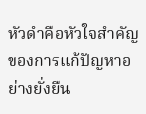หัวดำคือหัวใจสำคัญของการแก้ปัญหาอย่างยั่งยืน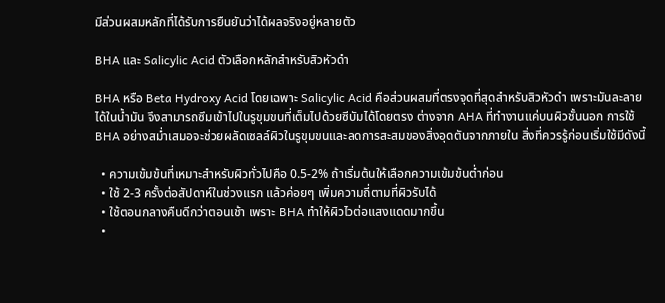มีส่วนผสมหลักที่ได้รับการยืนยันว่าได้ผลจริงอยู่หลายตัว

BHA และ Salicylic Acid ตัวเลือกหลักสำหรับสิวหัวดำ

BHA หรือ Beta Hydroxy Acid โดยเฉพาะ Salicylic Acid คือส่วนผสมที่ตรงจุดที่สุดสำหรับสิวหัวดำ เพราะมันละลายได้ในน้ำมัน จึงสามารถซึมเข้าไปในรูขุมขนที่เต็มไปด้วยซีบัมได้โดยตรง ต่างจาก AHA ที่ทำงานแค่บนผิวชั้นนอก การใช้ BHA อย่างสม่ำเสมอจะช่วยผลัดเซลล์ผิวในรูขุมขนและลดการสะสมของสิ่งอุดตันจากภายใน สิ่งที่ควรรู้ก่อนเริ่มใช้มีดังนี้

  • ความเข้มข้นที่เหมาะสำหรับผิวทั่วไปคือ 0.5-2% ถ้าเริ่มต้นให้เลือกความเข้มข้นต่ำก่อน
  • ใช้ 2-3 ครั้งต่อสัปดาห์ในช่วงแรก แล้วค่อยๆ เพิ่มความถี่ตามที่ผิวรับได้
  • ใช้ตอนกลางคืนดีกว่าตอนเช้า เพราะ BHA ทำให้ผิวไวต่อแสงแดดมากขึ้น
  •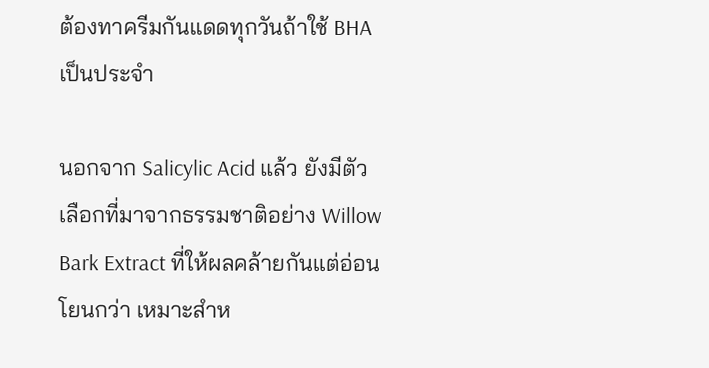ต้องทาครีมกันแดดทุกวันถ้าใช้ BHA เป็นประจำ

นอกจาก Salicylic Acid แล้ว ยังมีตัวเลือกที่มาจากธรรมชาติอย่าง Willow Bark Extract ที่ให้ผลคล้ายกันแต่อ่อนโยนกว่า เหมาะสำห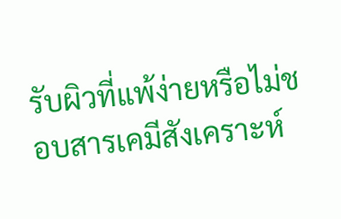รับผิวที่แพ้ง่ายหรือไม่ชอบสารเคมีสังเคราะห์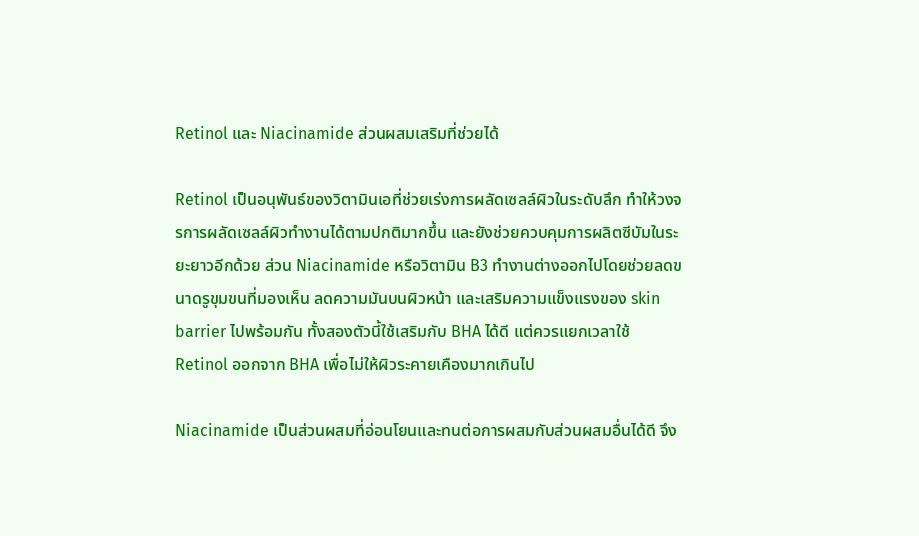Retinol และ Niacinamide ส่วนผสมเสริมที่ช่วยได้

Retinol เป็นอนุพันธ์ของวิตามินเอที่ช่วยเร่งการผลัดเซลล์ผิวในระดับลึก ทำให้วงจรการผลัดเซลล์ผิวทำงานได้ตามปกติมากขึ้น และยังช่วยควบคุมการผลิตซีบัมในระยะยาวอีกด้วย ส่วน Niacinamide หรือวิตามิน B3 ทำงานต่างออกไปโดยช่วยลดขนาดรูขุมขนที่มองเห็น ลดความมันบนผิวหน้า และเสริมความแข็งแรงของ skin barrier ไปพร้อมกัน ทั้งสองตัวนี้ใช้เสริมกับ BHA ได้ดี แต่ควรแยกเวลาใช้ Retinol ออกจาก BHA เพื่อไม่ให้ผิวระคายเคืองมากเกินไป

Niacinamide เป็นส่วนผสมที่อ่อนโยนและทนต่อการผสมกับส่วนผสมอื่นได้ดี จึง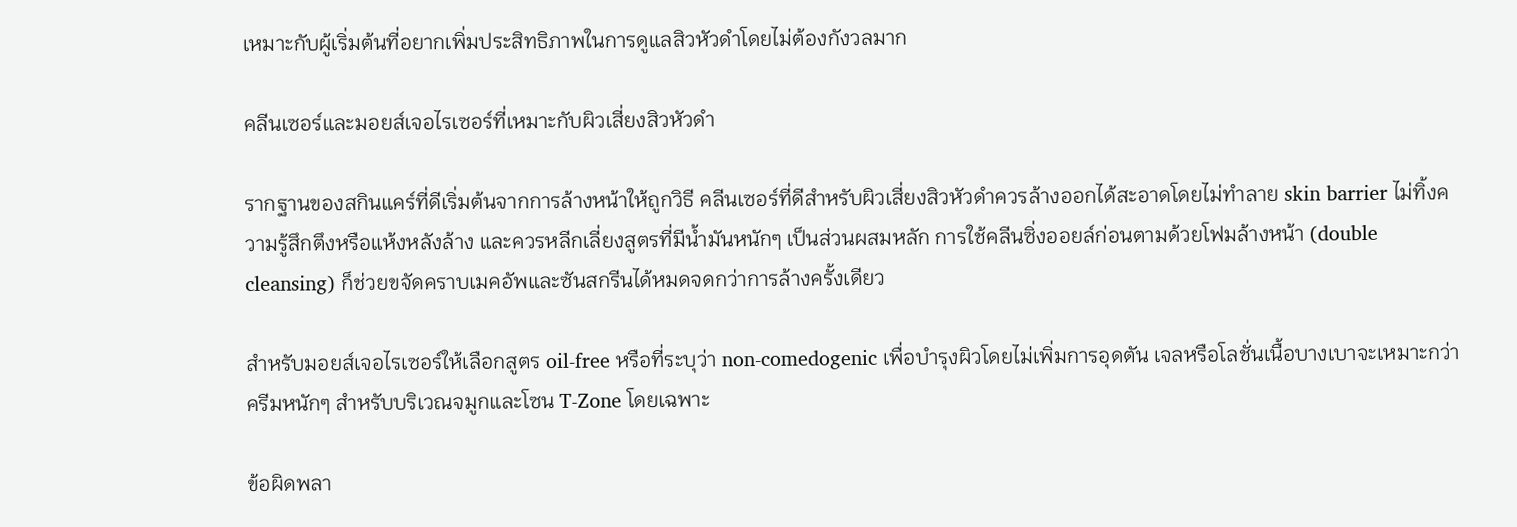เหมาะกับผู้เริ่มต้นที่อยากเพิ่มประสิทธิภาพในการดูแลสิวหัวดำโดยไม่ต้องกังวลมาก

คลีนเซอร์และมอยส์เจอไรเซอร์ที่เหมาะกับผิวเสี่ยงสิวหัวดำ

รากฐานของสกินแคร์ที่ดีเริ่มต้นจากการล้างหน้าให้ถูกวิธี คลีนเซอร์ที่ดีสำหรับผิวเสี่ยงสิวหัวดำควรล้างออกได้สะอาดโดยไม่ทำลาย skin barrier ไม่ทิ้งความรู้สึกตึงหรือแห้งหลังล้าง และควรหลีกเลี่ยงสูตรที่มีน้ำมันหนักๆ เป็นส่วนผสมหลัก การใช้คลีนซิ่งออยล์ก่อนตามด้วยโฟมล้างหน้า (double cleansing) ก็ช่วยขจัดคราบเมคอัพและซันสกรีนได้หมดจดกว่าการล้างครั้งเดียว

สำหรับมอยส์เจอไรเซอร์ให้เลือกสูตร oil-free หรือที่ระบุว่า non-comedogenic เพื่อบำรุงผิวโดยไม่เพิ่มการอุดตัน เจลหรือโลชั่นเนื้อบางเบาจะเหมาะกว่าครีมหนักๆ สำหรับบริเวณจมูกและโซน T-Zone โดยเฉพาะ

ข้อผิดพลา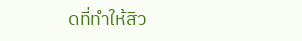ดที่ทำให้สิว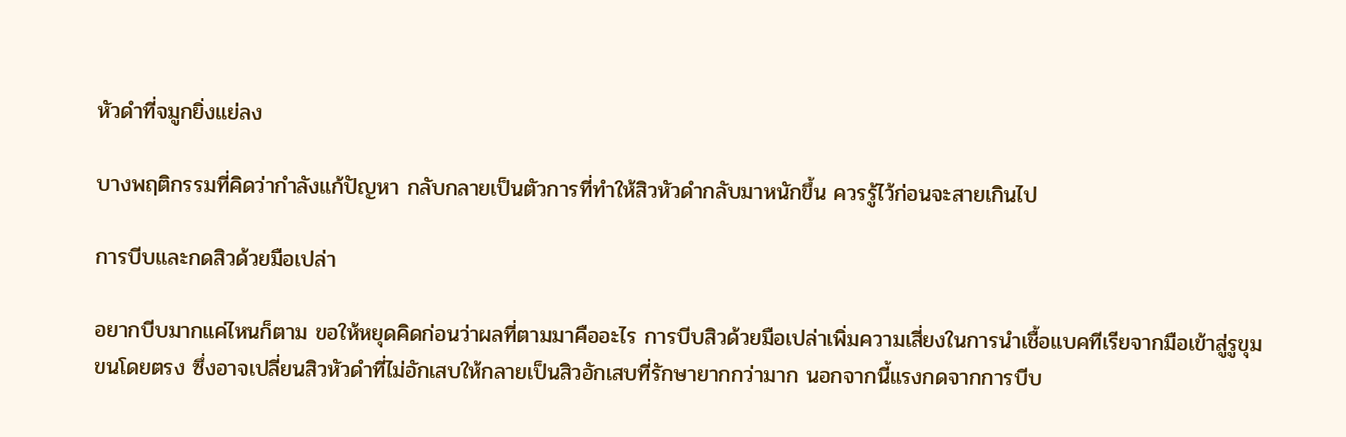หัวดำที่จมูกยิ่งแย่ลง

บางพฤติกรรมที่คิดว่ากำลังแก้ปัญหา กลับกลายเป็นตัวการที่ทำให้สิวหัวดำกลับมาหนักขึ้น ควรรู้ไว้ก่อนจะสายเกินไป

การบีบและกดสิวด้วยมือเปล่า

อยากบีบมากแค่ไหนก็ตาม ขอให้หยุดคิดก่อนว่าผลที่ตามมาคืออะไร การบีบสิวด้วยมือเปล่าเพิ่มความเสี่ยงในการนำเชื้อแบคทีเรียจากมือเข้าสู่รูขุมขนโดยตรง ซึ่งอาจเปลี่ยนสิวหัวดำที่ไม่อักเสบให้กลายเป็นสิวอักเสบที่รักษายากกว่ามาก นอกจากนี้แรงกดจากการบีบ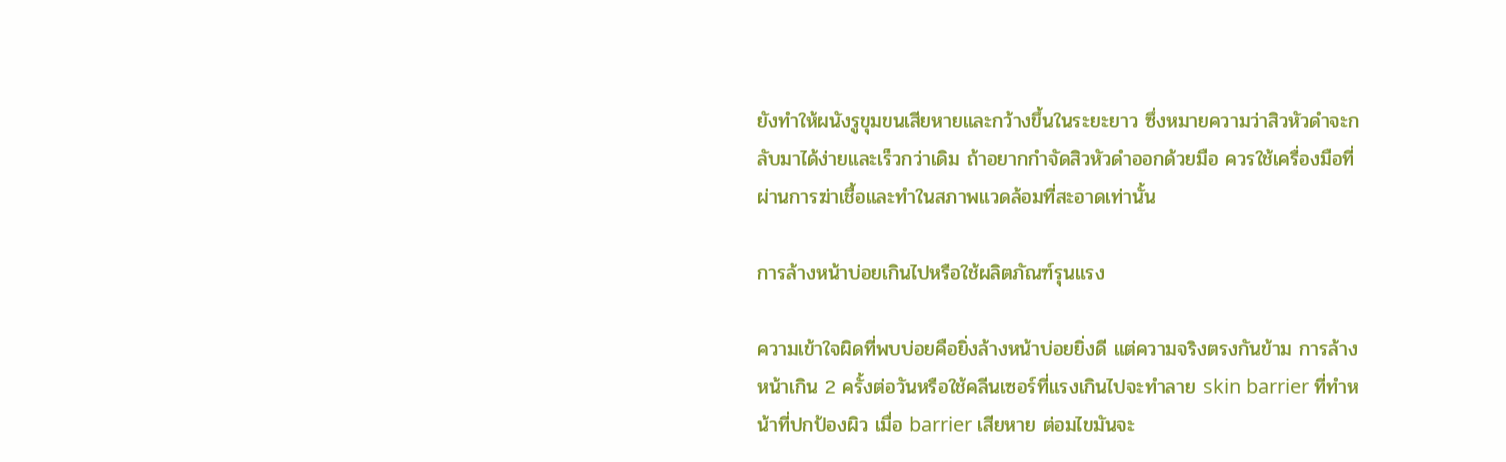ยังทำให้ผนังรูขุมขนเสียหายและกว้างขึ้นในระยะยาว ซึ่งหมายความว่าสิวหัวดำจะกลับมาได้ง่ายและเร็วกว่าเดิม ถ้าอยากกำจัดสิวหัวดำออกด้วยมือ ควรใช้เครื่องมือที่ผ่านการฆ่าเชื้อและทำในสภาพแวดล้อมที่สะอาดเท่านั้น

การล้างหน้าบ่อยเกินไปหรือใช้ผลิตภัณฑ์รุนแรง

ความเข้าใจผิดที่พบบ่อยคือยิ่งล้างหน้าบ่อยยิ่งดี แต่ความจริงตรงกันข้าม การล้างหน้าเกิน 2 ครั้งต่อวันหรือใช้คลีนเซอร์ที่แรงเกินไปจะทำลาย skin barrier ที่ทำหน้าที่ปกป้องผิว เมื่อ barrier เสียหาย ต่อมไขมันจะ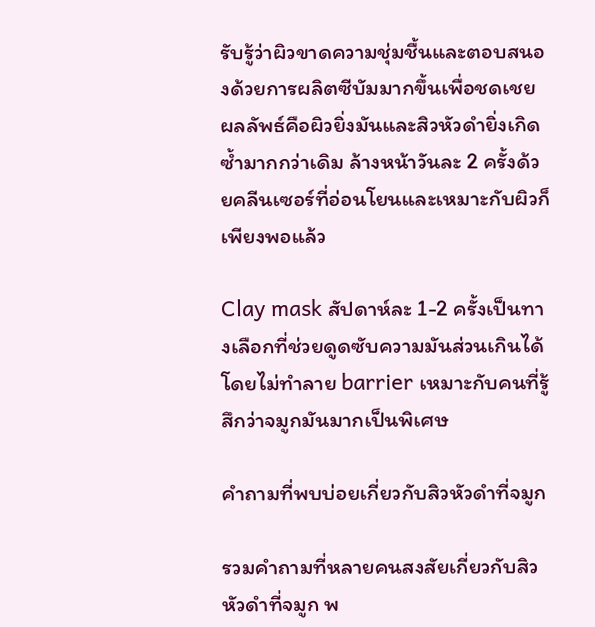รับรู้ว่าผิวขาดความชุ่มชื้นและตอบสนองด้วยการผลิตซีบัมมากขึ้นเพื่อชดเชย ผลลัพธ์คือผิวยิ่งมันและสิวหัวดำยิ่งเกิดซ้ำมากกว่าเดิม ล้างหน้าวันละ 2 ครั้งด้วยคลีนเซอร์ที่อ่อนโยนและเหมาะกับผิวก็เพียงพอแล้ว

Clay mask สัปดาห์ละ 1-2 ครั้งเป็นทางเลือกที่ช่วยดูดซับความมันส่วนเกินได้โดยไม่ทำลาย barrier เหมาะกับคนที่รู้สึกว่าจมูกมันมากเป็นพิเศษ

คำถามที่พบบ่อยเกี่ยวกับสิวหัวดำที่จมูก

รวมคำถามที่หลายคนสงสัยเกี่ยวกับสิวหัวดำที่จมูก พ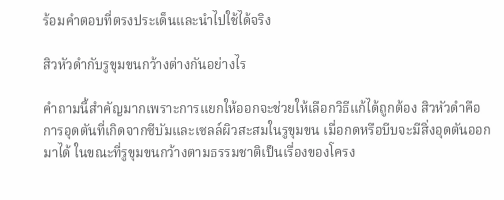ร้อมคำตอบที่ตรงประเด็นและนำไปใช้ได้จริง

สิวหัวดำกับรูขุมขนกว้างต่างกันอย่างไร

คำถามนี้สำคัญมากเพราะการแยกให้ออกจะช่วยให้เลือกวิธีแก้ได้ถูกต้อง สิวหัวดำคือการอุดตันที่เกิดจากซีบัมและเซลล์ผิวสะสมในรูขุมขน เมื่อกดหรือบีบจะมีสิ่งอุดตันออกมาได้ ในขณะที่รูขุมขนกว้างตามธรรมชาติเป็นเรื่องของโครง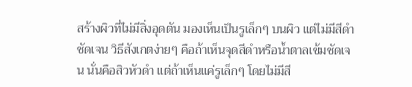สร้างผิวที่ไม่มีสิ่งอุดตัน มองเห็นเป็นรูเล็กๆ บนผิว แต่ไม่มีสีดำชัดเจน วิธีสังเกตง่ายๆ คือถ้าเห็นจุดสีดำหรือน้ำตาลเข้มชัดเจน นั่นคือสิวหัวดำ แต่ถ้าเห็นแค่รูเล็กๆ โดยไม่มีสี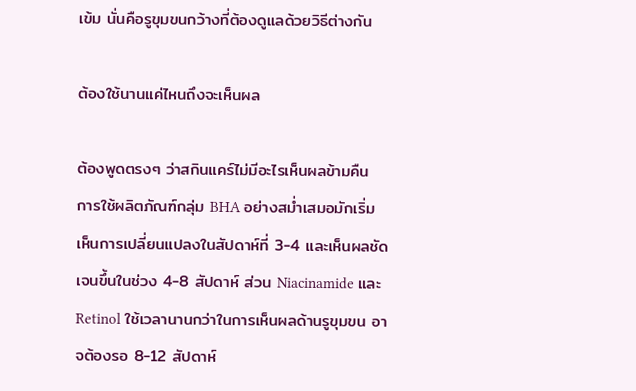เข้ม นั่นคือรูขุมขนกว้างที่ต้องดูแลด้วยวิธีต่างกัน

ต้องใช้นานแค่ไหนถึงจะเห็นผล

ต้องพูดตรงๆ ว่าสกินแคร์ไม่มีอะไรเห็นผลข้ามคืน การใช้ผลิตภัณฑ์กลุ่ม BHA อย่างสม่ำเสมอมักเริ่มเห็นการเปลี่ยนแปลงในสัปดาห์ที่ 3-4 และเห็นผลชัดเจนขึ้นในช่วง 4-8 สัปดาห์ ส่วน Niacinamide และ Retinol ใช้เวลานานกว่าในการเห็นผลด้านรูขุมขน อาจต้องรอ 8-12 สัปดาห์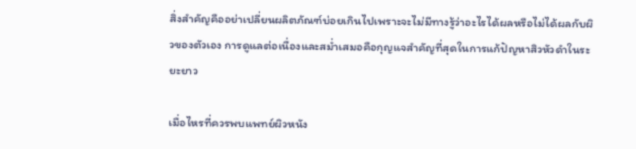สิ่งสำคัญคืออย่าเปลี่ยนผลิตภัณฑ์บ่อยเกินไปเพราะจะไม่มีทางรู้ว่าอะไรได้ผลหรือไม่ได้ผลกับผิวของตัวเอง การดูแลต่อเนื่องและสม่ำเสมอคือกุญแจสำคัญที่สุดในการแก้ปัญหาสิวหัวดำในระยะยาว

เมื่อไหรที่ควรพบแพทย์ผิวหนัง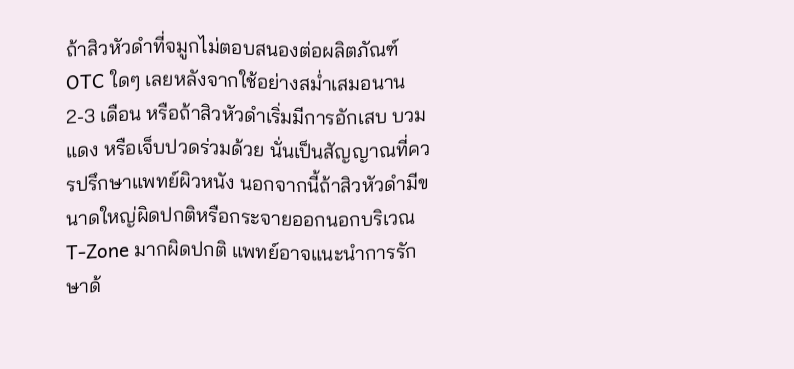ถ้าสิวหัวดำที่จมูกไม่ตอบสนองต่อผลิตภัณฑ์ OTC ใดๆ เลยหลังจากใช้อย่างสม่ำเสมอนาน 2-3 เดือน หรือถ้าสิวหัวดำเริ่มมีการอักเสบ บวมแดง หรือเจ็บปวดร่วมด้วย นั่นเป็นสัญญาณที่ควรปรึกษาแพทย์ผิวหนัง นอกจากนี้ถ้าสิวหัวดำมีขนาดใหญ่ผิดปกติหรือกระจายออกนอกบริเวณ T-Zone มากผิดปกติ แพทย์อาจแนะนำการรักษาด้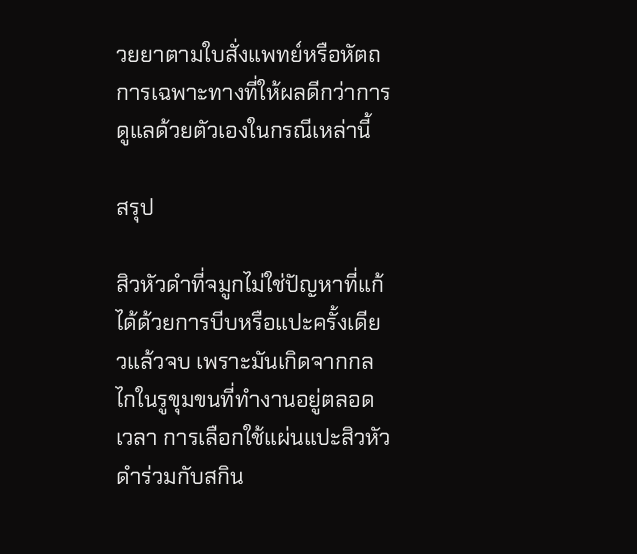วยยาตามใบสั่งแพทย์หรือหัตถการเฉพาะทางที่ให้ผลดีกว่าการดูแลด้วยตัวเองในกรณีเหล่านี้

สรุป

สิวหัวดำที่จมูกไม่ใช่ปัญหาที่แก้ได้ด้วยการบีบหรือแปะครั้งเดียวแล้วจบ เพราะมันเกิดจากกลไกในรูขุมขนที่ทำงานอยู่ตลอดเวลา การเลือกใช้แผ่นแปะสิวหัวดำร่วมกับสกิน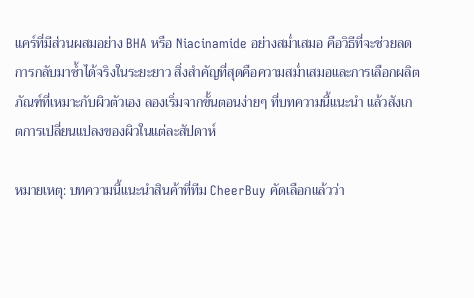แคร์ที่มีส่วนผสมอย่าง BHA หรือ Niacinamide อย่างสม่ำเสมอ คือวิธีที่จะช่วยลดการกลับมาซ้ำได้จริงในระยะยาว สิ่งสำคัญที่สุดคือความสม่ำเสมอและการเลือกผลิตภัณฑ์ที่เหมาะกับผิวตัวเอง ลองเริ่มจากขั้นตอนง่ายๆ ที่บทความนี้แนะนำ แล้วสังเกตการเปลี่ยนแปลงของผิวในแต่ละสัปดาห์

หมายเหตุ: บทความนี้แนะนำสินค้าที่ทีม CheerBuy คัดเลือกแล้วว่า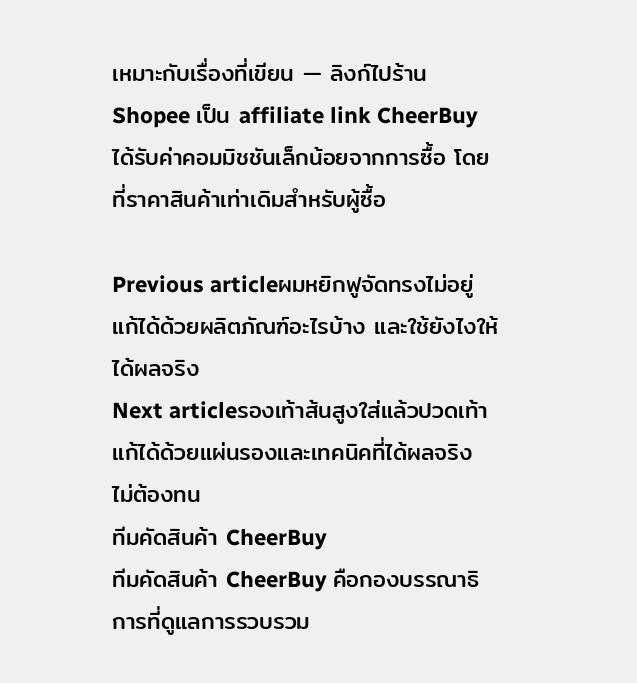เหมาะกับเรื่องที่เขียน — ลิงก์ไปร้าน Shopee เป็น affiliate link CheerBuy ได้รับค่าคอมมิชชันเล็กน้อยจากการซื้อ โดยที่ราคาสินค้าเท่าเดิมสำหรับผู้ซื้อ

Previous articleผมหยิกฟูจัดทรงไม่อยู่ แก้ได้ด้วยผลิตภัณฑ์อะไรบ้าง และใช้ยังไงให้ได้ผลจริง
Next articleรองเท้าส้นสูงใส่แล้วปวดเท้า แก้ได้ด้วยแผ่นรองและเทคนิคที่ได้ผลจริง ไม่ต้องทน
ทีมคัดสินค้า CheerBuy
ทีมคัดสินค้า CheerBuy คือกองบรรณาธิการที่ดูแลการรวบรวม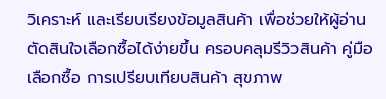วิเคราะห์ และเรียบเรียงข้อมูลสินค้า เพื่อช่วยให้ผู้อ่านตัดสินใจเลือกซื้อได้ง่ายขึ้น ครอบคลุมรีวิวสินค้า คู่มือเลือกซื้อ การเปรียบเทียบสินค้า สุขภาพ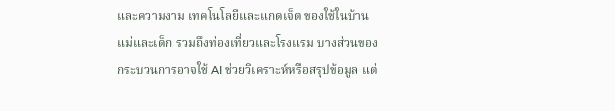และความงาม เทคโนโลยีและแกดเจ็ต ของใช้ในบ้าน แม่และเด็ก รวมถึงท่องเที่ยวและโรงแรม บางส่วนของกระบวนการอาจใช้ AI ช่วยวิเคราะห์หรือสรุปข้อมูล แต่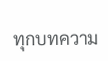ทุกบทความ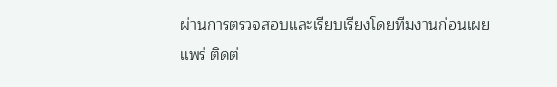ผ่านการตรวจสอบและเรียบเรียงโดยทีมงานก่อนเผยแพร่ ติดต่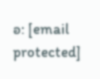อ: [email protected]